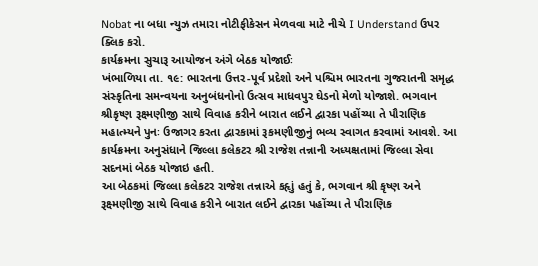Nobat ના બધા ન્યુઝ તમારા નોટીફીકેસન મેળવવા માટે નીચે I Understand ઉપર ક્લિક કરો.
કાર્યક્રમના સુચારૂ આયોજન અંગે બેઠક યોજાઈઃ
ખંભાળિયા તા. ૧૯: ભારતના ઉત્તર-પૂર્વ પ્રદેશો અને પશ્ચિમ ભારતના ગુજરાતની સમૃદ્ધ સંસ્કૃતિના સમન્વયના અનુબંધનોનો ઉત્સવ માધવપુર ઘેડનો મેળો યોજાશે. ભગવાન શ્રીકૃષ્ણ રૂક્ષ્મણીજી સાથે વિવાહ કરીને બારાત લઈને દ્વારકા પહોંચ્યા તે પૌરાણિક મહાત્મ્યને પુનઃ ઉજાગર કરતા દ્વારકામાં રૂકમણીજીનું ભવ્ય સ્વાગત કરવામાં આવશે. આ કાર્યક્રમના અનુસંધાને જિલ્લા કલેકટર શ્રી રાજેશ તન્નાની અધ્યક્ષતામાં જિલ્લા સેવા સદનમાં બેઠક યોજાઇ હતી.
આ બેઠકમાં જિલ્લા કલેકટર રાજેશ તન્નાએ કહૃાું હતું કે, ભગવાન શ્રી કૃષ્ણ અને રૂક્ષ્મણીજી સાથે વિવાહ કરીને બારાત લઈને દ્વારકા પહોંચ્યા તે પૌરાણિક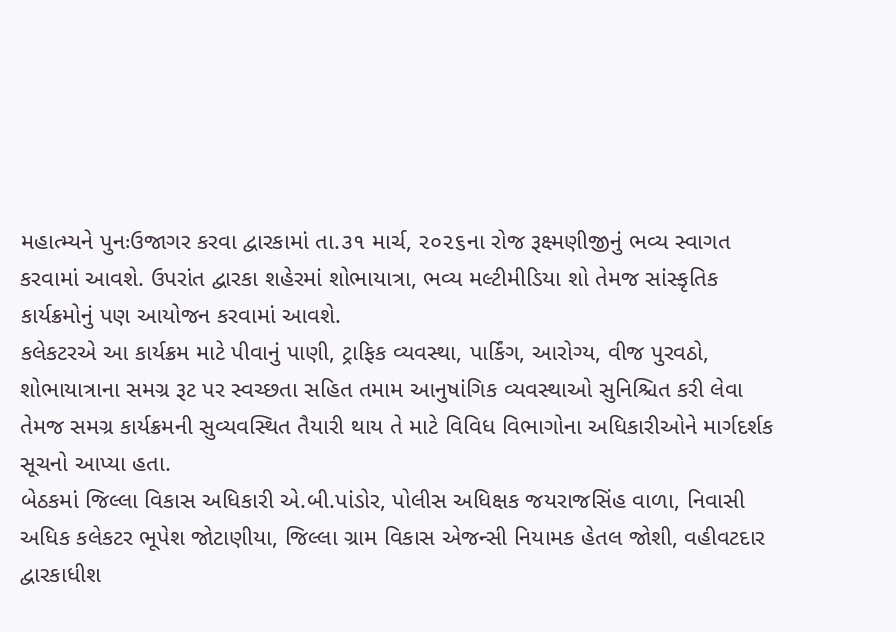મહાત્મ્યને પુનઃઉજાગર કરવા દ્વારકામાં તા.૩૧ માર્ચ, ૨૦૨૬ના રોજ રૂક્ષ્મણીજીનું ભવ્ય સ્વાગત કરવામાં આવશે. ઉપરાંત દ્વારકા શહેરમાં શોભાયાત્રા, ભવ્ય મલ્ટીમીડિયા શો તેમજ સાંસ્કૃતિક કાર્યક્રમોનું પણ આયોજન કરવામાં આવશે.
કલેકટરએ આ કાર્યક્રમ માટે પીવાનું પાણી, ટ્રાફિક વ્યવસ્થા, પાર્કિંગ, આરોગ્ય, વીજ પુરવઠો, શોભાયાત્રાના સમગ્ર રૂટ પર સ્વચ્છતા સહિત તમામ આનુષાંગિક વ્યવસ્થાઓ સુનિશ્ચિત કરી લેવા તેમજ સમગ્ર કાર્યક્રમની સુવ્યવસ્થિત તૈયારી થાય તે માટે વિવિધ વિભાગોના અધિકારીઓને માર્ગદર્શક સૂચનો આપ્યા હતા.
બેઠકમાં જિલ્લા વિકાસ અધિકારી એ.બી.પાંડોર, પોલીસ અધિક્ષક જયરાજસિંહ વાળા, નિવાસી અધિક કલેકટર ભૂપેશ જોટાણીયા, જિલ્લા ગ્રામ વિકાસ એજન્સી નિયામક હેતલ જોશી, વહીવટદાર દ્વારકાધીશ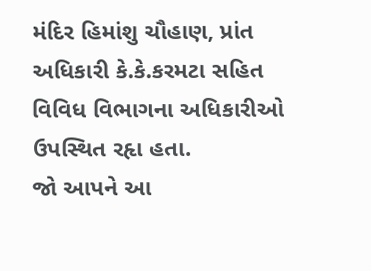મંદિર હિમાંશુ ચૌહાણ, પ્રાંત અધિકારી કે.કે.કરમટા સહિત વિવિધ વિભાગના અધિકારીઓ ઉપસ્થિત રહૃા હતા.
જો આપને આ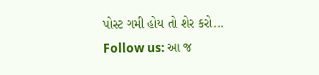પોસ્ટ ગમી હોય તો શેર કરો...
Follow us: આ જ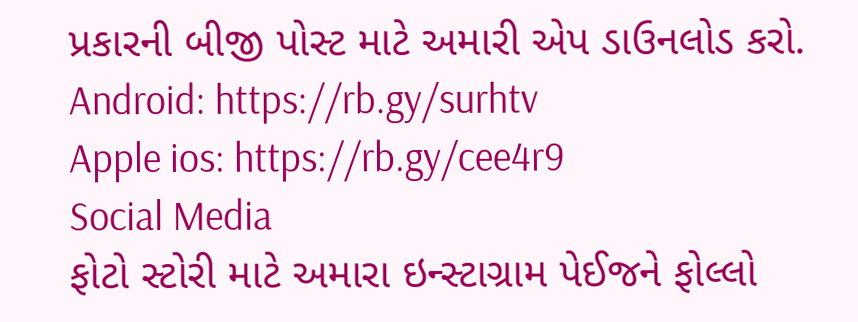પ્રકારની બીજી પોસ્ટ માટે અમારી એપ ડાઉનલોડ કરો.
Android: https://rb.gy/surhtv
Apple ios: https://rb.gy/cee4r9
Social Media
ફોટો સ્ટોરી માટે અમારા ઇન્સ્ટાગ્રામ પેઈજને ફોલ્લો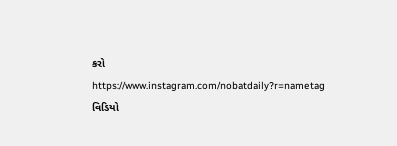કરો
https://www.instagram.com/nobatdaily?r=nametag
વિડિયો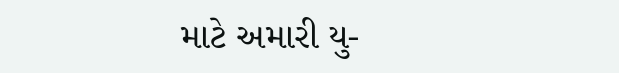માટે અમારી યુ-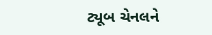ટ્યૂબ ચેનલને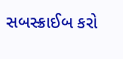સબસ્ક્રાઈબ કરો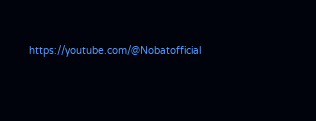https://youtube.com/@Nobatofficial